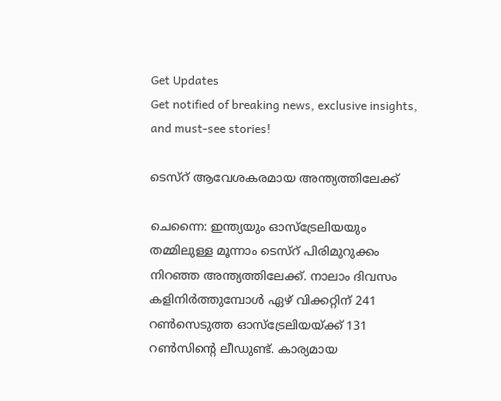Get Updates
Get notified of breaking news, exclusive insights, and must-see stories!

ടെസ്റ് ആവേശകരമായ അന്ത്യത്തിലേക്ക്

ചെന്നൈ: ഇന്ത്യയും ഓസ്ട്രേലിയയും തമ്മിലുള്ള മൂന്നാം ടെസ്റ് പിരിമുറുക്കം നിറഞ്ഞ അന്ത്യത്തിലേക്ക്. നാലാം ദിവസം കളിനിര്‍ത്തുമ്പോള്‍ ഏഴ് വിക്കറ്റിന് 241 റണ്‍സെടുത്ത ഓസ്ട്രേലിയയ്ക്ക് 131 റണ്‍സിന്റെ ലീഡുണ്ട്. കാര്യമായ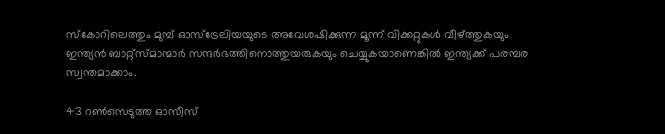സ്കോറിലെത്തും മുമ്പ് ഓസ്ട്രേലിയയുടെ അവേശഷിക്കുന്ന മൂന്ന് വിക്കറ്റുകള്‍ വീഴ്ത്തുകയും ഇന്ത്യന്‍ ബാറ്റ്സ്മാന്മാര്‍ സന്ദര്‍ഭത്തിനൊത്തുയരുകയും ചെയ്യുകയാണെങ്കില്‍ ഇന്ത്യക്ക് പരമ്പര സ്വന്തമാക്കാം.

43 റണ്‍സെടുത്ത ഓസീസ്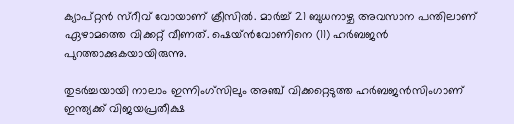ക്യാപ്റ്റന്‍ സ്റീവ് വോയാണ് ക്രീസില്‍. മാര്‍ച്ച് 21 ബുധനാഴ്ച അവസാന പന്തിലാണ് ഏഴാമത്തെ വിക്കറ്റ് വീണത്. ഷെയ്ന്‍വോണിനെ (11) ഹര്‍ബജന്‍ പുറത്താക്കുകയായിരുന്നു.

തുടര്‍ച്ചയായി നാലാം ഇന്നിംഗ്സിലും അഞ്ച് വിക്കറ്റെടുത്ത ഹര്‍ബജന്‍സിംഗാണ് ഇന്ത്യക്ക് വിജയപ്രതീക്ഷ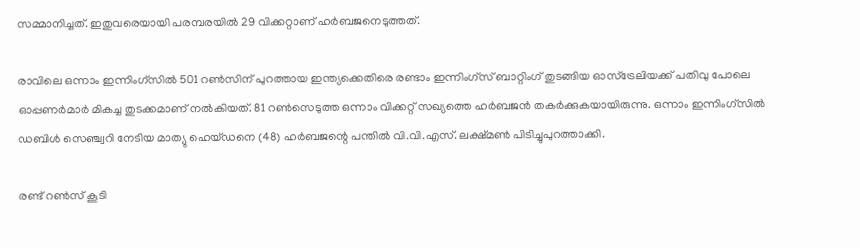സമ്മാനിച്ചത്. ഇതുവരെയായി പരമ്പരയില്‍ 29 വിക്കറ്റാണ് ഹര്‍ബജനെടുത്തത്.

രാവിലെ ഒന്നാം ഇന്നിംഗ്സില്‍ 501 റണ്‍സിന് പുറത്തായ ഇന്ത്യക്കെതിരെ രണ്ടാം ഇന്നിംഗ്സ് ബാറ്റിംഗ് തുടങ്ങിയ ഓസ്ട്രേലിയക്ക് പതിവു പോലെ ഓപ്പണര്‍മാര്‍ മികച്ച തുടക്കമാണ് നല്‍കിയത്. 81 റണ്‍സെടുത്ത ഒന്നാം വിക്കറ്റ് സഖ്യത്തെ ഹര്‍ബജന്‍ തകര്‍ക്കുകയായിരുന്നു. ഒന്നാം ഇന്നിംഗ്സില്‍ ഡബിള്‍ സെഞ്ച്വറി നേടിയ മാത്യു ഹെയ്ഡനെ (48) ഹര്‍ബജന്റെ പന്തില്‍ വി.വി.എസ്. ലക്ഷ്മണ്‍ പിടിച്ചുപുറത്താക്കി.

രണ്ട് റണ്‍സ് കൂടി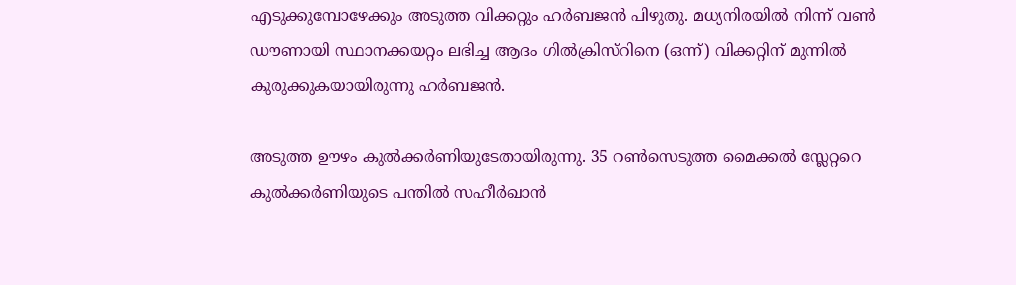എടുക്കുമ്പോഴേക്കും അടുത്ത വിക്കറ്റും ഹര്‍ബജന്‍ പിഴുതു. മധ്യനിരയില്‍ നിന്ന് വണ്‍ ഡൗണായി സ്ഥാനക്കയറ്റം ലഭിച്ച ആദം ഗില്‍ക്രിസ്റിനെ (ഒന്ന്) വിക്കറ്റിന് മുന്നില്‍ കുരുക്കുകയായിരുന്നു ഹര്‍ബജന്‍.

അടുത്ത ഊഴം കുല്‍ക്കര്‍ണിയുടേതായിരുന്നു. 35 റണ്‍സെടുത്ത മൈക്കല്‍ സ്ലേറ്ററെ കുല്‍ക്കര്‍ണിയുടെ പന്തില്‍ സഹീര്‍ഖാന്‍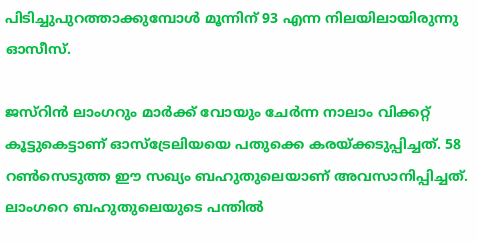പിടിച്ചുപുറത്താക്കുമ്പോള്‍ മൂന്നിന് 93 എന്ന നിലയിലായിരുന്നു ഓസീസ്.

ജസ്റിന്‍ ലാംഗറും മാര്‍ക്ക് വോയും ചേര്‍ന്ന നാലാം വിക്കറ്റ് കൂട്ടുകെട്ടാണ് ഓസ്ട്രേലിയയെ പതുക്കെ കരയ്ക്കടുപ്പിച്ചത്. 58 റണ്‍സെടുത്ത ഈ സഖ്യം ബഹുതുലെയാണ് അവസാനിപ്പിച്ചത്. ലാംഗറെ ബഹുതുലെയുടെ പന്തില്‍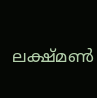ലക്ഷ്മണ്‍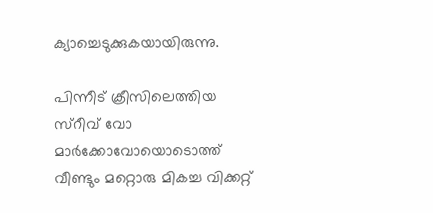ക്യാച്ചെടുക്കുകയായിരുന്നു.

പിന്നീട് ക്രീസിലെത്തിയ സ്റീവ് വോ മാര്‍ക്കോവോയൊടൊത്ത് വീണ്ടും മറ്റൊരു മികച്ച വിക്കറ്റ്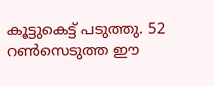കൂട്ടുകെട്ട് പടുത്തു. 52 റണ്‍സെടുത്ത ഈ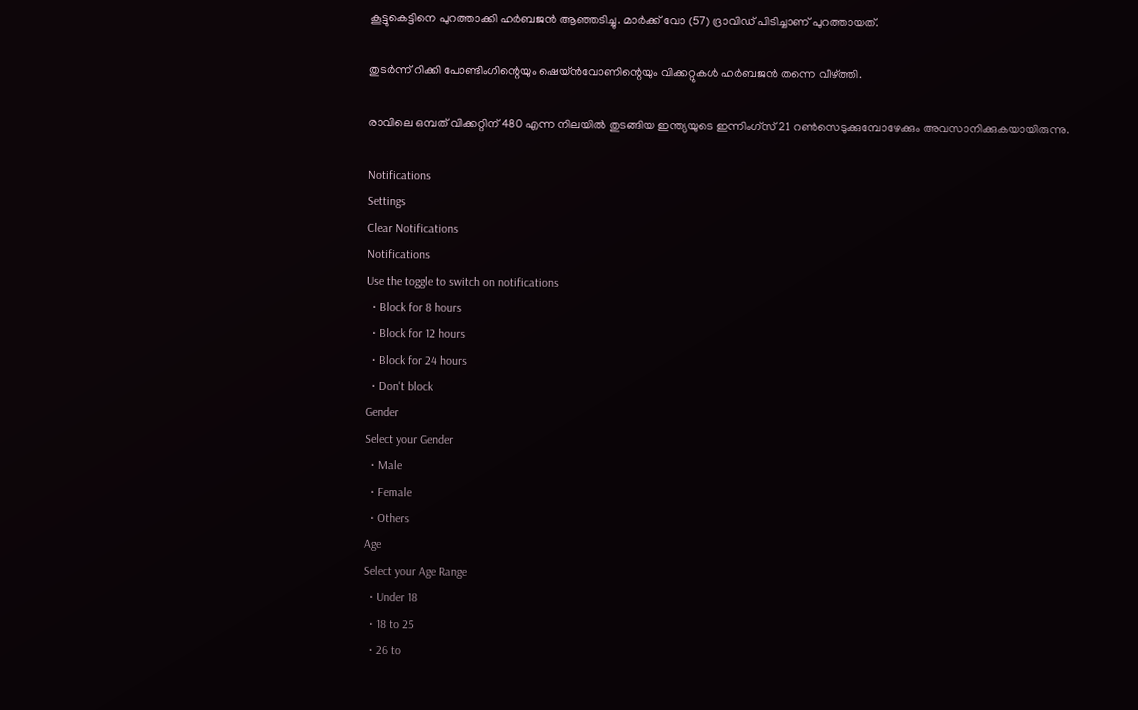കൂട്ടുകെട്ടിനെ പുറത്താക്കി ഹര്‍ബജന്‍ ആഞ്ഞടിച്ചു. മാര്‍ക്ക് വോ (57) ദ്രാവിഡ് പിടിച്ചാണ് പുറത്തായത്.

തുടര്‍ന്ന് റിക്കി പോണ്ടിംഗിന്റെയും ഷെയ്ന്‍വോണിന്റെയും വിക്കറ്റുകള്‍ ഹര്‍ബജന്‍ തന്നെ വീഴ്ത്തി.

രാവിലെ ഒമ്പത് വിക്കറ്റിന് 480 എന്ന നിലയില്‍ തുടങ്ങിയ ഇന്ത്യയുടെ ഇന്നിംഗ്സ് 21 റണ്‍സെടുക്കുമ്പോഴേക്കും അവസാനിക്കുകയായിരുന്നു.

Notifications
Settings
Clear Notifications
Notifications
Use the toggle to switch on notifications
  • Block for 8 hours
  • Block for 12 hours
  • Block for 24 hours
  • Don't block
Gender
Select your Gender
  • Male
  • Female
  • Others
Age
Select your Age Range
  • Under 18
  • 18 to 25
  • 26 to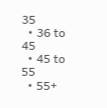35
  • 36 to 45
  • 45 to 55
  • 55+